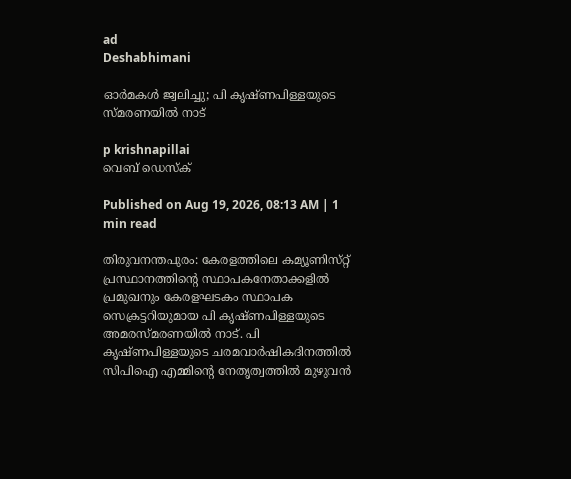ad
Deshabhimani

ഓർമകൾ ജ്വലിച്ചു; പി കൃഷ്ണപിള്ളയുടെ സ്മരണയിൽ നാട്

p krishnapillai
വെബ് ഡെസ്ക്

Published on Aug 19, 2026, 08:13 AM | 1 min read

തിരുവനന്തപുരം: കേരളത്തിലെ കമ്യൂണിസ്‌റ്റ്‌ പ്രസ്ഥാനത്തിന്റെ സ്ഥാപകനേതാക്കളിൽ പ്രമുഖനും കേരളഘടകം സ്ഥാപക സെക്രട്ടറിയുമായ പി കൃഷ്ണപിള്ളയുടെ അമരസ്‌മരണയിൽ നാട്‌. പി കൃഷ്‌ണപിള്ളയുടെ ചരമവാർഷികദിനത്തിൽ സിപിഐ എമ്മിന്റെ നേതൃത്വത്തിൽ മുഴുവൻ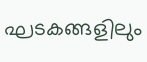ഘടകങ്ങളിലും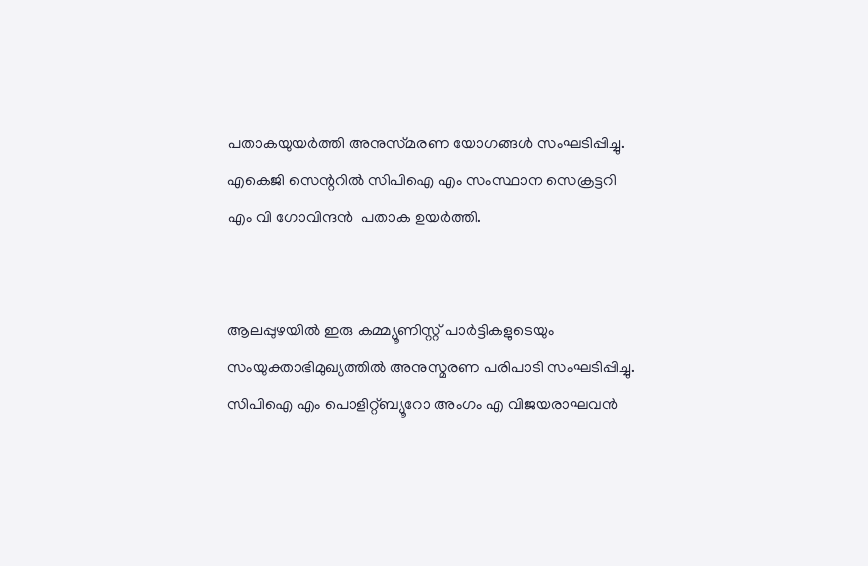പതാകയുയർത്തി അനുസ്‌മരണ യോഗങ്ങൾ സംഘടിപ്പിച്ചു. എകെജി സെന്ററിൽ സിപിഐ എം സംസ്ഥാന സെക്രട്ടറി എം വി ഗോവിന്ദൻ ‍ പതാക ഉയർത്തി.


ആലപ്പുഴയിൽ ഇരു കമ്മ്യൂണിസ്റ്റ് പാർട്ടികളുടെയും സംയുക്താഭിമുഖ്യത്തിൽ അനുസ്മരണ പരിപാടി സംഘടിപ്പിച്ചു. സിപിഐ എം പൊളിറ്റ്ബ്യൂറോ അംഗം എ വിജയരാഘവൻ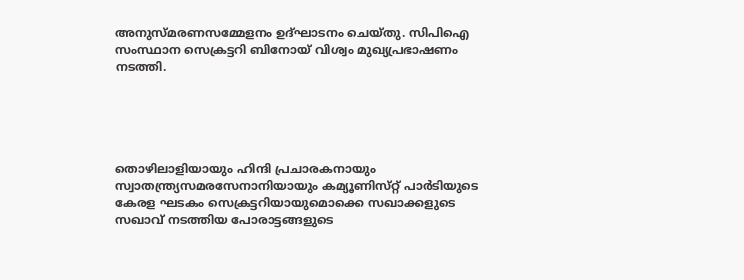അനുസ്മരണസമ്മേളനം ഉദ്ഘാടനം ചെയ്തു. സിപിഐ സംസ്ഥാന സെക്രട്ടറി ബിനോയ് വിശ്വം മുഖ്യപ്രഭാഷണം നടത്തി.





തൊഴിലാളിയായും ഹിന്ദി പ്രചാരകനായും സ്വാതന്ത്ര്യസമരസേനാനിയായും കമ്യൂണിസ്‌റ്റ്‌ പാർടിയുടെ കേരള ഘടകം സെക്രട്ടറിയായുമൊക്കെ സഖാക്കളുടെ സഖാവ്‌ നടത്തിയ പോരാട്ടങ്ങളുടെ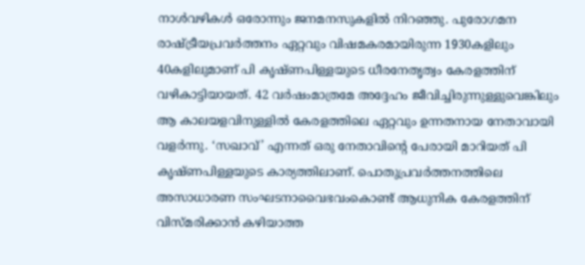നാൾവഴികൾ ഒരോന്നും ജനമനസുകളിൽ നിറഞ്ഞു. പുരോഗമന രാഷ്ട്രീയപ്രവർത്തനം ഏറ്റവും വിഷമകരമായിരുന്ന 1930കളിലും 40കളിലുമാണ് പി കൃഷ്ണപിള്ളയുടെ ധീരനേതൃത്വം കേരളത്തിന് വഴികാട്ടിയായത്. 42 വർഷംമാത്രമേ അദ്ദേഹം ജീവിച്ചിരുന്നുള്ളുവെങ്കിലും ആ കാലയളവിനുള്ളിൽ കേരളത്തിലെ ഏറ്റവും ഉന്നതനായ നേതാവായി വളർന്നു. ‘സഖാവ്’ എന്നത് ഒരു നേതാവിന്റെ പേരായി മാറിയത് പി കൃഷ്ണപിള്ളയുടെ കാര്യത്തിലാണ്. പൊതുപ്രവർത്തനത്തിലെ അസാധാരണ സംഘടനാവൈഭവംകൊണ്ട് ആധുനിക കേരളത്തിന്‌ വിസ്‌മരിക്കാൻ കഴിയാത്ത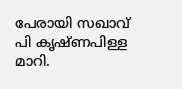പേരായി സഖാവ് പി കൃഷ്ണപിള്ള മാറി.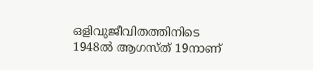ഒളിവുജീവിതത്തിനിടെ 1948ൽ ആഗസ്ത് 19നാണ്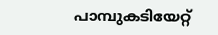പാമ്പുകടിയേറ്റ്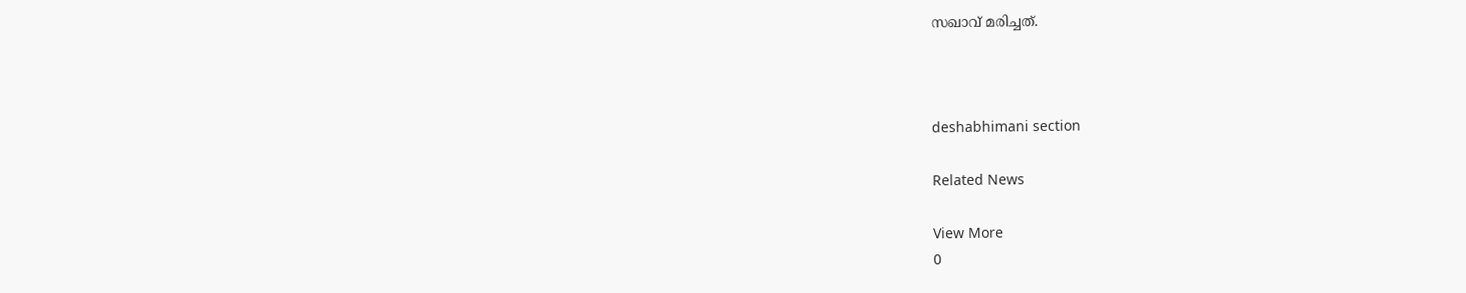സഖാവ് മരിച്ചത്.



deshabhimani section

Related News

View More
0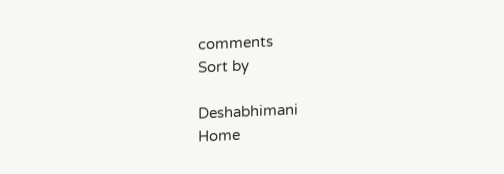comments
Sort by

Deshabhimani
Home